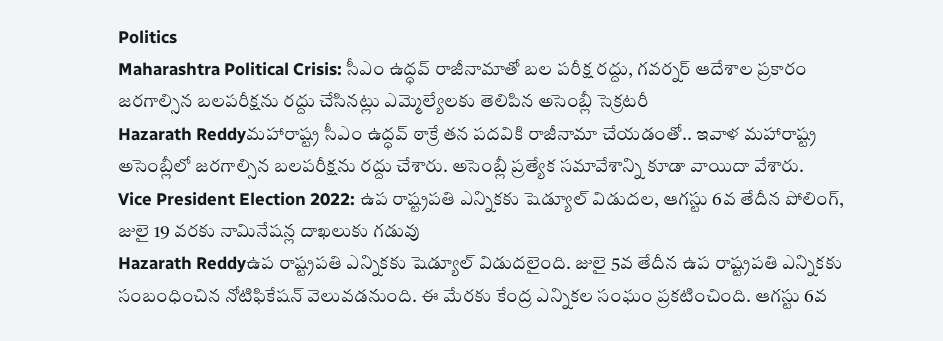Politics
Maharashtra Political Crisis: సీఎం ఉద్ధవ్ రాజీనామాతో బల పరీక్ష రద్దు, గ‌వ‌ర్న‌ర్ ఆదేశాల ప్ర‌కారం జ‌ర‌గాల్సిన బ‌ల‌ప‌రీక్ష‌ను ర‌ద్దు చేసిన‌ట్లు ఎమ్మెల్యేల‌కు తెలిపిన అసెంబ్లీ సెక్ర‌ట‌రీ
Hazarath Reddyమహారాష్ట్ర సీఎం ఉద్ధ‌వ్ ఠాక్రే త‌న ప‌ద‌వికి రాజీనామా చేయ‌డంతో.. ఇవాళ మ‌హారాష్ట్ర అసెంబ్లీలో జ‌ర‌గాల్సిన బ‌ల‌ప‌రీక్ష‌ను ర‌ద్దు చేశారు. అసెంబ్లీ ప్ర‌త్యేక స‌మావేశాన్ని కూడా వాయిదా వేశారు.
Vice President Election 2022: ఉప రాష్ట్ర‌ప‌తి ఎన్నిక‌కు షెడ్యూల్ విడుద‌ల, ఆగ‌స్టు 6వ తేదీన పోలింగ్, జులై 19 వ‌ర‌కు నామినేష‌న్ల దాఖ‌లుకు గ‌డువు
Hazarath Reddyఉప రాష్ట్ర‌ప‌తి ఎన్నిక‌కు షెడ్యూల్ విడుద‌లైంది. జులై 5వ తేదీన ఉప రాష్ట్ర‌ప‌తి ఎన్నిక‌కు సంబంధించిన నోటిఫికేష‌న్ వెలువ‌డనుంది. ఈ మేర‌కు కేంద్ర ఎన్నిక‌ల సంఘం ప్ర‌క‌టించింది. ఆగ‌స్టు 6వ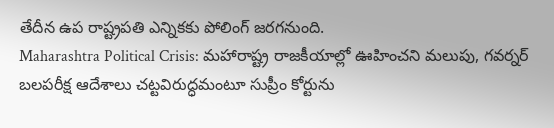తేదీన ఉప రాష్ట్ర‌ప‌తి ఎన్నిక‌కు పోలింగ్ జ‌ర‌గ‌నుంది.
Maharashtra Political Crisis: మహారాష్ట్ర రాజకీయాల్లో ఊహించని మలుపు, గవర్నర్‌ బలపరీక్ష ఆదేశాలు చట్టవిరుద్ధమంటూ సుప్రీం కోర్టును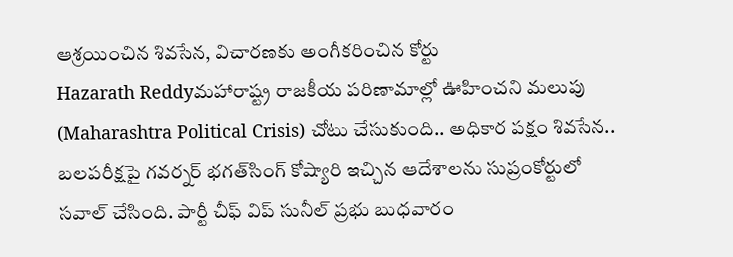ఆశ్రయించిన శివసేన, విచారణకు అంగీకరించిన కోర్టు
Hazarath Reddyమహారాష్ట్ర రాజకీయ పరిణామాల్లో ఊహించని మలుపు (Maharashtra Political Crisis) చోటు చేసుకుంది.. అధికార పక్షం శివసేన.. బలపరీక్షపై గవర్నర్‌ భగత్‌సింగ్‌ కోష్యారి ఇచ్చిన ఆదేశాలను సుప్రంకోర్టులో సవాల్‌ చేసింది. పార్టీ చీఫ్‌ విప్‌ సునీల్‌ ప్రభు బుధవారం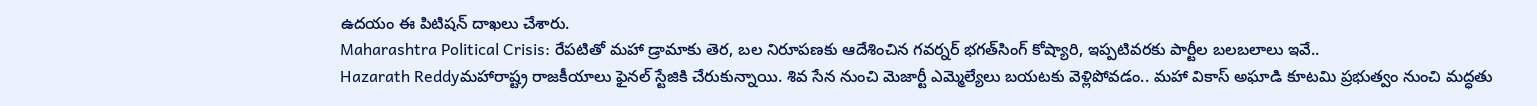ఉదయం ఈ పిటిషన్‌ దాఖలు చేశారు.
Maharashtra Political Crisis: రేపటితో మహా డ్రామాకు తెర, బల నిరూపణకు ఆదేశించిన గవర్నర్ భగత్‌సింగ్‌ కోష్యారి, ఇప్పటివరకు పార్టీల బలబలాలు ఇవే..
Hazarath Reddyమహారాష్ట్ర రాజకీయాలు ఫైనల్ స్టేజికి చేరుకున్నాయి. శివ సేన నుంచి మెజార్టీ ఎమ్మెల్యేలు బయటకు వెళ్లిపోవడం.. మహా వికాస్‌ అఘాడి కూటమి ప్రభుత్వం నుంచి మద్ధతు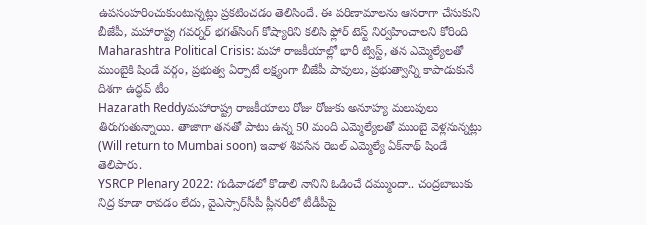ఉపసంహరించుకుంటున్నట్లు ప్రకటించడం తెలిసిందే. ఈ పరిణామాలను ఆసరాగా చేసుకుని బీజేపీ, మహారాష్ట్ర గవర్నర్‌ భగత్‌సింగ్‌ కోష్యారిని కలిసి ఫ్లోర్‌ టెస్ట్‌ నిర్వహించాలని కోరింది
Maharashtra Political Crisis: మహా రాజకీయాల్లో భారీ ట్విస్ట్, తన ఎమ్మెల్యేలతో ముంబైకి షిండే వర్గం, ప్రభుత్వ ఏర్పాటే లక్ష్యంగా బీజేపీ పావులు, ప్రభుత్వాన్ని కాపాడుకునే దిశగా ఉద్ధవ్ టీం
Hazarath Reddyమహారాష్ట్ర రాజకీయాలు రోజు రోజుకు అనూహ్య మలుపులు తిరుగుతున్నాయి. తాజాగా త‌న‌తో పాటు ఉన్న 50 మంది ఎమ్మెల్యేల‌తో ముంబై వెళ్ల‌నున్న‌ట్లు (Will return to Mumbai soon) ఇవాళ శివ‌సేన రెబ‌ల్ ఎమ్మెల్యే ఏక్‌నాథ్ షిండే తెలిపారు.
YSRCP Plenary 2022: గుడివాడలో కొడాలి నానిని ఓడించే దమ్ముందా.. చంద్రబాబుకు నిద్ర కూడా రావడం లేదు, వైఎస్సార్‌సీపీ ప్లీనరీలో టీడీపీపై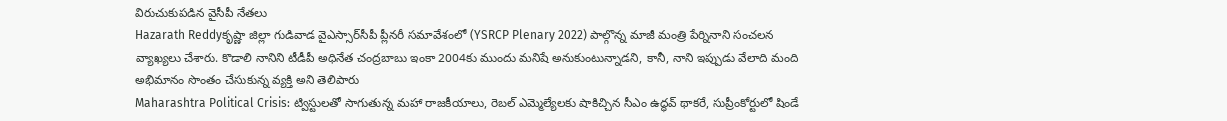విరుచుకుపడిన వైసీపీ నేతలు
Hazarath Reddyకృష్ణా జిల్లా గుడివాడ వైఎస్సార్‌సీపీ ప్లీనరీ సమావేశంలో (YSRCP Plenary 2022) పాల్గొన్న మాజీ మంత్రి పేర్నినాని సంచలన వ్యాఖ్యలు చేశారు. కొడాలి నానిని టీడీపీ అధినేత చంద్రబాబు ఇంకా 2004కు ముందు మనిషే అనుకుంటున్నాడని, కానీ, నాని ఇప్పుడు వేలాది మంది అభిమానం సొంతం చేసుకున్న వ్యక్తి అని తెలిపారు
Maharashtra Political Crisis: ట్విస్టులతో సాగుతున్న మహా రాజకీయాలు, రెబల్ ఎమ్మెల్యేలకు షాకిచ్చిన సీఎం ఉద్ధవ్ థాకరే, సుప్రీంకోర్టులో షిండే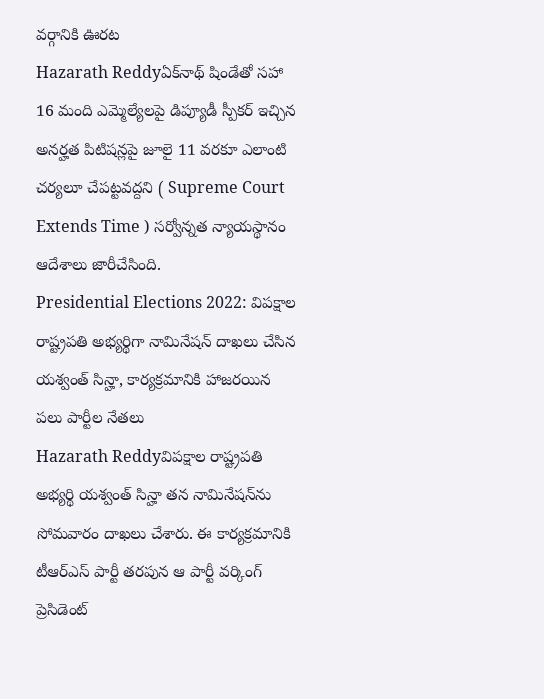వర్గానికి ఊరట
Hazarath Reddyఏక్‌నాథ్‌ షిండేతో సహా 16 మంది ఎమ్మెల్యేలపై డిప్యూడీ స్పీకర్‌ ఇచ్చిన అనర్హత పిటిషన్లపై జూలై 11 వరకూ ఎలాంటి చర్యలూ చేపట్టవద్దని ( Supreme Court Extends Time ) సర్వోన్నత న్యాయస్థానం ఆదేశాలు జారీచేసింది.
Presidential Elections 2022: విప‌క్షాల రాష్ట్ర‌ప‌తి అభ్య‌ర్థిగా నామినేషన్ దాఖలు చేసిన య‌శ్వంత్ సిన్హా, కార్యక్రమానికి హాజరయిన పలు పార్టీల నేతలు
Hazarath Reddyవిప‌క్షాల రాష్ట్ర‌ప‌తి అభ్య‌ర్థి య‌శ్వంత్ సిన్హా త‌న నామినేష‌న్‌ను సోమ‌వారం దాఖ‌లు చేశారు. ఈ కార్య‌క్ర‌మానికి టీఆర్ఎస్ పార్టీ త‌ర‌పున ఆ పార్టీ వ‌ర్కింగ్ ప్రెసిడెంట్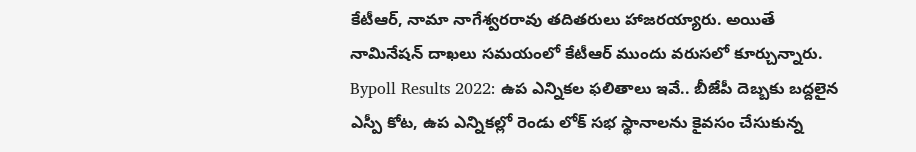కేటీఆర్, నామా నాగేశ్వరరావు తదితరులు హాజ‌ర‌య్యారు. అయితే నామినేష‌న్ దాఖ‌లు స‌మ‌యంలో కేటీఆర్ ముందు వ‌రుస‌లో కూర్చున్నారు.
Bypoll Results 2022: ఉప ఎన్నికల ఫలితాలు ఇవే.. బీజేపీ దెబ్బకు బద్దలైన ఎస్పీ కోట, ఉప ఎన్నికల్లో రెండు లోక్ సభ స్థానాలను కైవసం చేసుకున్న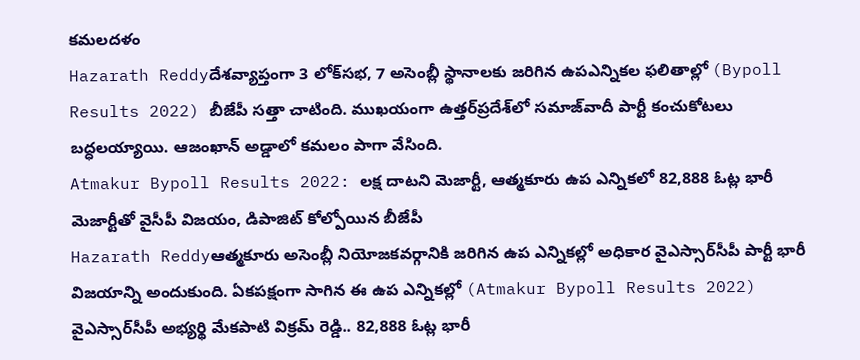కమలదళం
Hazarath Reddyదేశవ్యాప్తంగా 3 లోక్‌సభ, 7 అసెంబ్లీ స్థానాలకు జరిగిన ఉపఎన్నికల ఫలితాల్లో (Bypoll Results 2022) బీజేపీ సత్తా చాటింది. ముఖయంగా ఉత్తర్‌ప్రదేశ్‌లో సమాజ్‌వాదీ పార్టీ కంచుకోటలు బద్ధలయ్యాయి. ఆజంఖాన్‌ అడ్డాలో కమలం పాగా వేసింది.
Atmakur Bypoll Results 2022: లక్ష దాటని మెజార్టీ, ఆత్మకూరు ఉప ఎన్నికలో 82,888 ఓట్ల భారీ మెజార్టీతో వైసీపీ విజయం, డిపాజిట్ కోల్పోయిన బీజేపీ
Hazarath Reddyఆత్మకూరు అసెంబ్లీ నియోజకవర్గానికి జరిగిన ఉప ఎన్నికల్లో అధికార వైఎస్సార్‌సీపీ పార్టీ భారీ విజయాన్ని అందుకుంది. ఏకపక్షంగా సాగిన ఈ ఉప ఎన్నికల్లో (Atmakur Bypoll Results 2022) వైఎస్సార్‌సీపీ అభ్యర్థి మేకపాటి విక్రమ్‌ రెడ్డి.. 82,888 ఓట్ల భారీ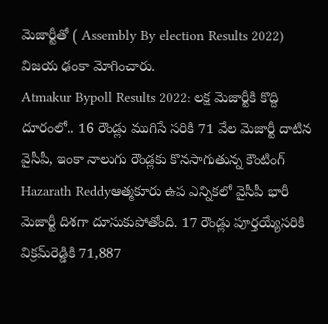మెజార్టీతో ( Assembly By election Results 2022) విజయ ఢంకా మోగించారు.
Atmakur Bypoll Results 2022: లక్ష మెజార్టీకి కొద్ది దూరంలో.. 16 రౌండ్లు ముగిసే సరికి 71 వేల మెజార్టీ దాటిన వైసీపీ, ఇంకా నాలుగు రౌండ్లకు కొనసాగుతున్న కౌంటింగ్
Hazarath Reddyఆత్మకూరు ఉప ఎన్నికలో వైసీపీ భారీ మెజార్టీ దిశగా దూసుకుపోతోంది. 17 రౌండ్లు పూర్తయ్యేసరికి విక్రమ్‌రెడ్డికి 71,887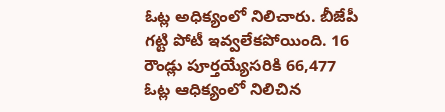ఓట్ల అధిక్యంలో నిలిచారు. బీజేపీ గట్టి పోటీ ఇవ్వలేకపోయింది. 16 రౌండ్లు పూర్తయ్యేసరికి 66,477 ఓట్ల ఆధిక్యంలో నిలిచిన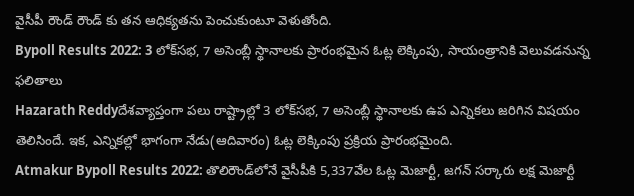వైసీపీ రౌండ్ రౌండ్ కు తన ఆధిక్యతను పెంచుకుంటూ వెళుతోంది.
Bypoll Results 2022: 3 లోక్‌సభ, 7 అసెంబ్లీ స్థానాలకు ప్రారంభమైన ఓట్ల లెక్కింపు, సాయంత్రానికి వెలువడనున్న ఫలితాలు
Hazarath Reddyదేశవ్యాప్తంగా పలు రాష్ట్రాల్లో 3 లోక్‌సభ, 7 అసెంబ్లీ స్థానాలకు ఉప ఎన్నికలు జరిగిన విషయం తెలిసిందే. ఇక, ఎన్నికల్లో భాగంగా నేడు(ఆదివారం) ఓట్ల లెక్కింపు ప్రక్రియ ‍ప్రారంభమైంది.
Atmakur Bypoll Results 2022: తొలిరౌండ్‌లోనే వైసీపీకి 5,337వేల ఓట్ల మెజార్టీ, జగన్ సర్కారు లక్ష మెజార్టీ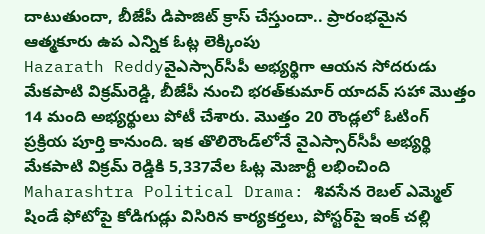దాటుతుందా, బీజేపీ డిపాజిట్ క్రాస్ చేస్తుందా.. ప్రారంభమైన ఆత్మకూరు ఉప ఎన్నిక ఓట్ల లెక్కింపు
Hazarath Reddyవైఎస్సార్‌సీపీ అభ్యర్థిగా ఆయన సోదరుడు మేకపాటి విక్రమ్‌రెడ్డి, బీజేపీ నుంచి భరత్‌కుమార్‌ యాదవ్‌ సహా మొత్తం 14 మంది అభ్యర్థులు పోటీ చేశారు. మొత్తం 20 రౌండ్లలో ఓటింగ్ ప్రక్రియ పూర్తి కానుంది. ఇక తొలిరౌండ్‌లోనే వైఎస్సార్‌సీపీ అభ్యర్థి మేకపాటి విక్రమ్‌ రెడ్డికి 5,337వేల ఓట్ల మెజార్టీ లభించింది
Maharashtra Political Drama: శివసేన రెబల్ ఎమ్మెల్ షిండే ఫోటోపై కోడిగుడ్లు విసిరిన కార్యకర్తలు, పోస్టర్‌పై ఇంక్‌ చల్లి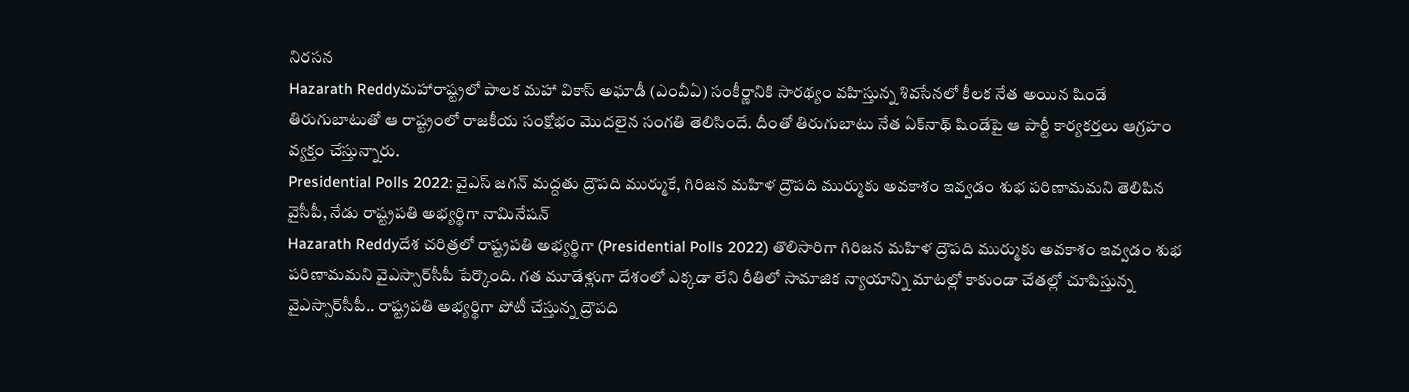నిరసన
Hazarath Reddyమహారాష్ట్రలో పాలక మహా వికాస్‌ అఘాడీ (ఎంవీఏ) సంకీర్ణానికి సారథ్యం వహిస్తున్న శివసేనలో కీలక నేత అయిన షిండే తిరుగుబాటుతో ఆ రాష్ట్రంలో రాజకీయ సంక్షోభం మొదలైన సంగతి తెలిసిందే. దీంతో తిరుగుబాటు నేత ఏక్‌నాథ్‌ షిండేపై ఆ పార్టీ కార్యకర్తలు ఆగ్రహం వ్యక్తం చేస్తున్నారు.
Presidential Polls 2022: వైఎస్ జగన్ మద్దతు ద్రౌపది ముర్ముకే, గిరిజన మహిళ ద్రౌపది ముర్ముకు అవకాశం ఇవ్వడం శుభ పరిణామమని తెలిపిన వైసీపీ, నేడు రాష్ట్రపతి అభ్యర్థిగా నామినేషన్
Hazarath Reddyదేశ చరిత్రలో రాష్ట్రపతి అభ్యర్థిగా (Presidential Polls 2022) తొలిసారిగా గిరిజన మహిళ ద్రౌపది ముర్ముకు అవకాశం ఇవ్వడం శుభ పరిణామమని వైఎస్సార్‌సీపీ పేర్కొంది. గత మూడేళ్లుగా దేశంలో ఎక్కడా లేని రీతిలో సామాజిక న్యాయాన్ని మాటల్లో కాకుండా చేతల్లో చూపిస్తున్న వైఎస్సార్‌సీపీ.. రాష్ట్రపతి అభ్యర్థిగా పోటీ చేస్తున్న ద్రౌపది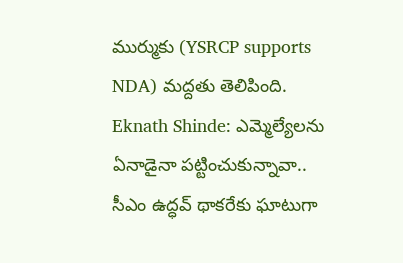ముర్ముకు (YSRCP supports NDA) మద్దతు తెలిపింది.
Eknath Shinde: ఎమ్మెల్యేలను ఏనాడైనా పట్టించుకున్నావా.. సీఎం ఉద్ధవ్ థాకరేకు ఘాటుగా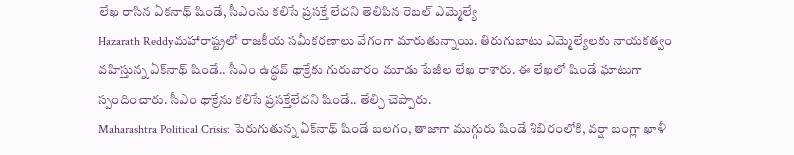లేఖ రాసిన ఏకనాథ్ షిండే, సీఎంను కలిసే ప్రసక్తే లేదని తెలిపిన రెబల్‌ ఎమ్మెల్యే
Hazarath Reddyమహారాష్ట్రలో రాజకీయ సమీకరణాలు వేగంగా మారుతున్నాయి. తిరుగుబాటు ఎమ్మెల్యేలకు నాయకత్వం వహిస్తున్న ఏక్‌నాథ్‌ షిండే.. సీఎం ఉద్ధవ్‌ థాక్రేకు గురువారం మూడు పేజీల లేఖ రాశారు. ఈ లేఖలో షిండే ఘాటుగా స్పందించారు. సీఎం థాక్రేను కలిసే ప‍్రసక్తేలేదని షిండే.. తేల్చి చెప్పారు.
Maharashtra Political Crisis: పెరుగుతున్న ఏక్‌నాథ్‌ షిండే బలగం, తాజాగా ముగ్గురు షిండే శిబిరంలోకి, వర్షా బంగ్లా ఖాళీ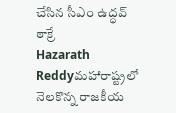చేసిన సీఎం ఉద్ధవ్‌ ఠాక్రే
Hazarath Reddyమహారాష్ట్రలో నెలకొన్న రాజకీయ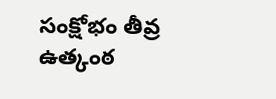సంక్షోభం తీవ్ర ఉత్కంఠ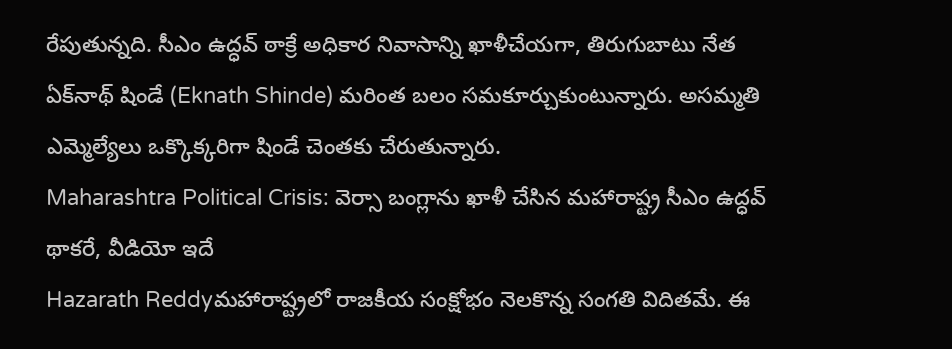రేపుతున్నది. సీఎం ఉద్ధవ్‌ ఠాక్రే అధికార నివాసాన్ని ఖాళీచేయగా, తిరుగుబాటు నేత ఏక్‌నాథ్‌ షిండే (Eknath Shinde) మరింత బలం సమకూర్చుకుంటున్నారు. అసమ్మతి ఎమ్మెల్యేలు ఒక్కొక్కరిగా షిండే చెంతకు చేరుతున్నారు.
Maharashtra Political Crisis: వెర్సా బంగ్లాను ఖాళీ చేసిన మహారాష్ట్ర సీఎం ఉద్ధవ్ థాకరే, వీడియో ఇదే
Hazarath Reddyమహారాష్ట్రలో రాజకీయ సంక్షోభం నెలకొన్న సంగతి విదితమే. ఈ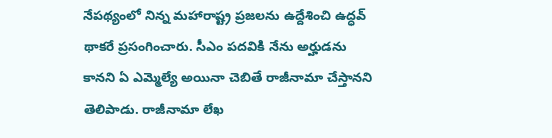నేపథ్యంలో నిన్న మహారాష్ట్ర ప్రజలను ఉద్దేశించి ఉద్ధవ్ థాకరే ప్రసంగించారు. సీఎం పదవికి నేను అర్హుడను కానని ఏ ఎమ్మెల్యే అయినా చెబితే రాజీనామా చేస్తానని తెలిపాడు. రాజీనామా లేఖ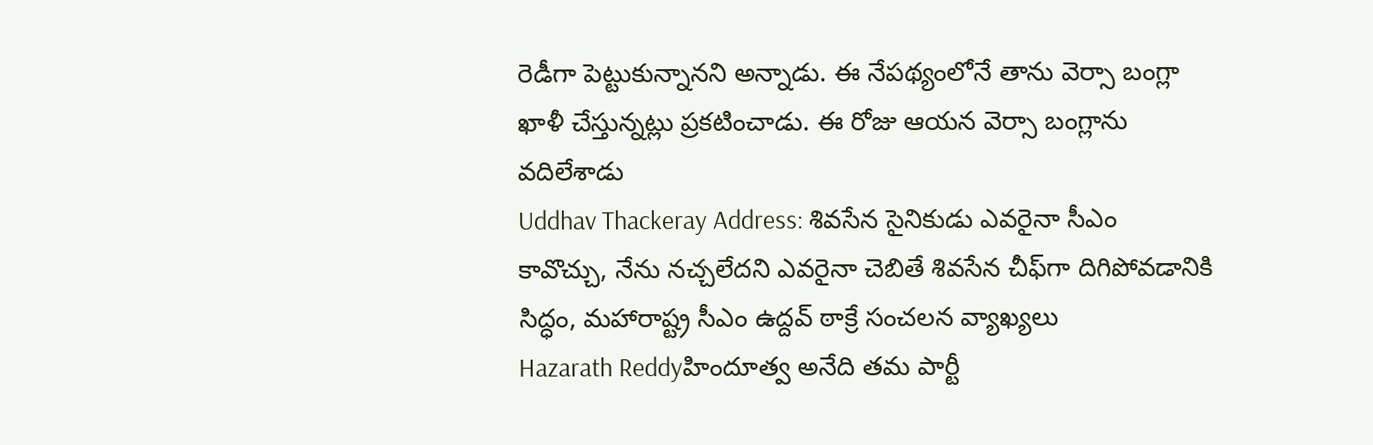రెడీగా పెట్టుకున్నానని అన్నాడు. ఈ నేపథ్యంలోనే తాను వెర్సా బంగ్లా ఖాళీ చేస్తున్నట్లు ప్రకటించాడు. ఈ రోజు ఆయన వెర్సా బంగ్లాను వదిలేశాడు
Uddhav Thackeray Address: శివసేన సైనికుడు ఎవరైనా సీఎం కావొచ్చు, నేను నచ్చలేదని ఎవరైనా చెబితే శివసేన చీఫ్‌గా దిగిపోవడానికి సిద్ధం, మహారాష్ట్ర సీఎం ఉద్దవ్‌ ఠాక్రే సంచలన వ్యాఖ్యలు
Hazarath Reddyహిందూత్వ అనేది త‌మ పార్టీ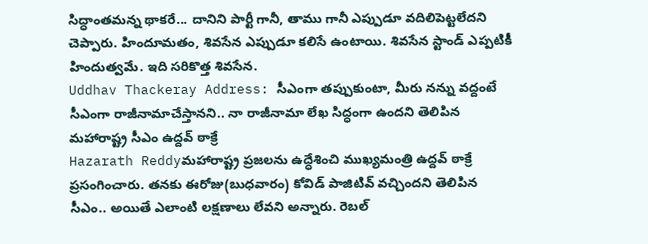సిద్ధాంత‌మ‌న్న థాక‌రే... దానిని పార్టీ గానీ, తాము గానీ ఎప్పుడూ వ‌దిలిపెట్ట‌లేద‌ని చెప్పారు. హిందూమతం, శివసేన ఎప్పుడూ కలిసే ఉంటాయి. శివసేన స్టాండ్‌ ఎప్పటికీ హిందుత్వమే. ఇది సరికొత్త శివసేన.
Uddhav Thackeray Address: సీఎంగా తప్పుకుంటా, మీరు నన్ను వద్దంటే సీఎంగా రాజీనామాచేస్తానని.. నా రాజీనామా లేఖ సిద్ధంగా ఉందని తెలిపిన మహారాష్ట్ర సీఎం ఉద్దవ్‌ ఠాక్రే
Hazarath Reddyమహారాష్ట్ర ప్రజలను ఉద్ధేశించి ముఖ్యమంత్రి ఉద్దవ్‌ ఠాక్రే ప్రసంగించారు. తనకు ఈరోజు(బుధవారం) కోవిడ్‌ పాజిటివ్‌ వచ్చిందని తెలిపిన సీఎం.. అయితే ఎలాంటి లక్షణాలు లేవని అన్నారు. రెబల్‌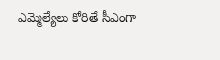ఎమ్మెల్యేలు కోరితే సీఎంగా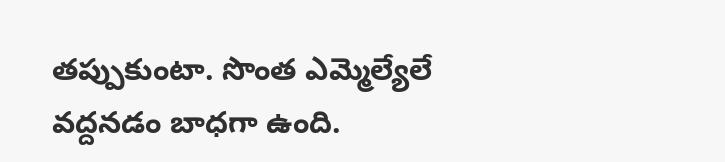తప్పుకుంటా. సొంత ఎమ్మెల్యేలే వద్దనడం బాధగా ఉంది.